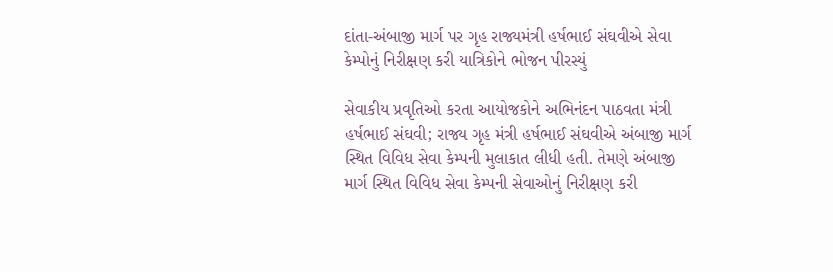દાંતા-અંબાજી માર્ગ પર ગૃહ રાજ્યમંત્રી હર્ષભાઈ સંઘવીએ સેવા કેમ્પોનું નિરીક્ષણ કરી યાત્રિકોને ભોજન પીરસ્યું

સેવાકીય પ્રવૃતિઓ કરતા આયોજકોને અભિનંદન પાઠવતા મંત્રી હર્ષભાઈ સંઘવી; રાજ્ય ગૃહ મંત્રી હર્ષભાઈ સંઘવીએ અંબાજી માર્ગ સ્થિત વિવિધ સેવા કેમ્પની મુલાકાત લીધી હતી. તેમણે અંબાજી માર્ગ સ્થિત વિવિધ સેવા કેમ્પની સેવાઓનું નિરીક્ષણ કરી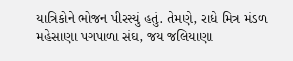યાત્રિકોને ભોજન પીરસ્યું હતું. તેમણે, રાધે મિત્ર મંડળ મહેસાણા પગપાળા સંઘ, જય જલિયાણા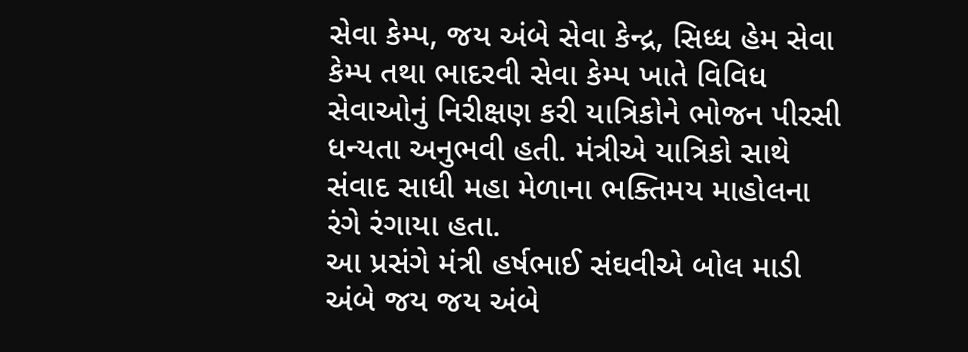સેવા કેમ્પ, જય અંબે સેવા કેન્દ્ર, સિધ્ધ હેમ સેવા કેમ્પ તથા ભાદરવી સેવા કેમ્પ ખાતે વિવિધ સેવાઓનું નિરીક્ષણ કરી યાત્રિકોને ભોજન પીરસી ધન્યતા અનુભવી હતી. મંત્રીએ યાત્રિકો સાથે સંવાદ સાધી મહા મેળાના ભક્તિમય માહોલના રંગે રંગાયા હતા.
આ પ્રસંગે મંત્રી હર્ષભાઈ સંઘવીએ બોલ માડી અંબે જય જય અંબે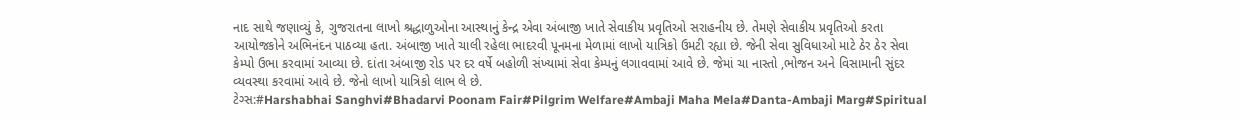નાદ સાથે જણાવ્યું કે, ગુજરાતના લાખો શ્રદ્ધાળુઓના આસ્થાનું કેન્દ્ર એવા અંબાજી ખાતે સેવાકીય પ્રવૃતિઓ સરાહનીય છે. તેમણે સેવાકીય પ્રવૃતિઓ કરતા આયોજકોને અભિનંદન પાઠવ્યા હતા. અંબાજી ખાતે ચાલી રહેલા ભાદરવી પૂનમના મેળામાં લાખો યાત્રિકો ઉમટી રહ્યા છે. જેની સેવા સુવિધાઓ માટે ઠેર ઠેર સેવા કેમ્પો ઉભા કરવામાં આવ્યા છે. દાંતા અંબાજી રોડ પર દર વર્ષે બહોળી સંખ્યામાં સેવા કેમ્પનું લગાવવામાં આવે છે. જેમાં ચા નાસ્તો ,ભોજન અને વિસામાની સુંદર વ્યવસ્થા કરવામાં આવે છે. જેનો લાખો યાત્રિકો લાભ લે છે.
ટેગ્સ:#Harshabhai Sanghvi#Bhadarvi Poonam Fair#Pilgrim Welfare#Ambaji Maha Mela#Danta-Ambaji Marg#Spiritual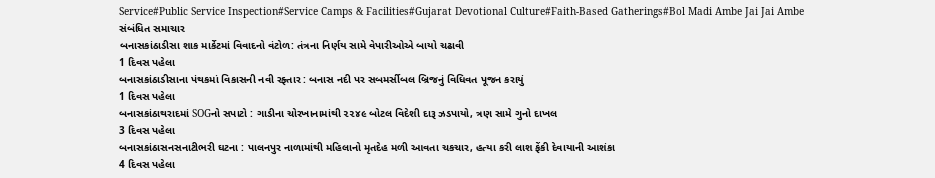Service#Public Service Inspection#Service Camps & Facilities#Gujarat Devotional Culture#Faith-Based Gatherings#Bol Madi Ambe Jai Jai Ambe
સંબંધિત સમાચાર
બનાસકાંઠાડીસા શાક માર્કેટમાં વિવાદનો વંટોળ: તંત્રના નિર્ણય સામે વેપારીઓએ બાયો ચઢાવી
1 દિવસ પહેલા
બનાસકાંઠાડીસાના પંથકમાં વિકાસની નવી રફ્તાર : બનાસ નદી પર સબમર્સીબલ બ્રિજનું વિધિવત પૂજન કરાયું
1 દિવસ પહેલા
બનાસકાંઠાથરાદમાં SOGનો સપાટો : ગાડીના ચોરખાનામાંથી ૨૨૪૯ બોટલ વિદેશી દારૂ ઝડપાયો, ત્રણ સામે ગુનો દાખલ
3 દિવસ પહેલા
બનાસકાંઠાસનસનાટીભરી ઘટના : પાલનપુર નાળામાંથી મહિલાનો મૃતદેહ મળી આવતા ચકચાર, હત્યા કરી લાશ ફેંકી દેવાયાની આશંકા
4 દિવસ પહેલા